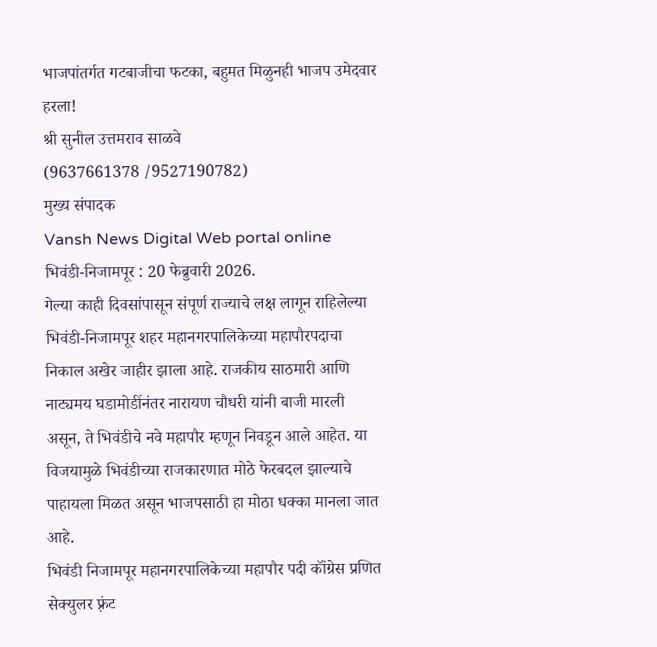भाजपांतर्गत गटबाजीचा फटका, बहुमत मिळुनही भाजप उमेदवार हरला!
श्री सुनील उत्तमराव साळवे
(9637661378 /9527190782)
मुख्य संपादक
Vansh News Digital Web portal online
भिवंडी-निजामपूर : 20 फेब्रुवारी 2026.
गेल्या काही दिवसांपासून संपूर्ण राज्याचे लक्ष लागून राहिलेल्या भिवंडी-निजामपूर शहर महानगरपालिकेच्या महापौरपदाचा निकाल अखेर जाहीर झाला आहे. राजकीय साठमारी आणि नाट्यमय घडामोडींनंतर नारायण चौधरी यांनी बाजी मारली असून, ते भिवंडीचे नवे महापौर म्हणून निवडून आले आहेत. या विजयामुळे भिवंडीच्या राजकारणात मोठे फेरबदल झाल्याचे पाहायला मिळत असून भाजपसाठी हा मोठा धक्का मानला जात आहे.
भिवंडी निजामपूर महानगरपालिकेच्या महापौर पदी कॉंग्रेस प्रणित सेक्युलर फ़्रंट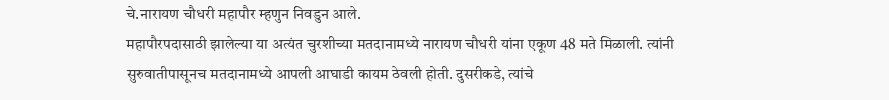चे.नारायण चौधरी महापौर म्हणुन निवडुन आले.
महापौरपदासाठी झालेल्या या अत्यंत चुरशीच्या मतदानामध्ये नारायण चौधरी यांना एकूण 48 मते मिळाली. त्यांनी सुरुवातीपासूनच मतदानामध्ये आपली आघाडी कायम ठेवली होती. दुसरीकडे, त्यांचे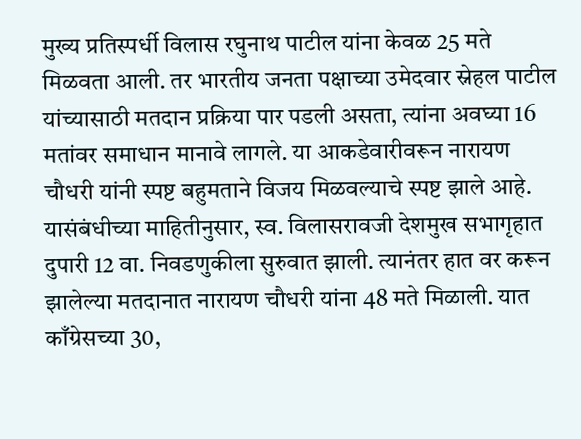मुख्य प्रतिस्पर्धी विलास रघुनाथ पाटील यांना केवळ 25 मते मिळवता आली. तर भारतीय जनता पक्षाच्या उमेदवार स्नेहल पाटील यांच्यासाठी मतदान प्रक्रिया पार पडली असता, त्यांना अवघ्या 16 मतांवर समाधान मानावे लागले. या आकडेवारीवरून नारायण चौधरी यांनी स्पष्ट बहुमताने विजय मिळवल्याचे स्पष्ट झाले आहे.
यासंबंधीच्या माहितीनुसार, स्व. विलासरावजी देशमुख सभागृहात दुपारी 12 वा. निवडणुकीला सुरुवात झाली. त्यानंतर हात वर करून झालेल्या मतदानात नारायण चौधरी यांना 48 मते मिळाली. यात काँग्रेसच्या 30,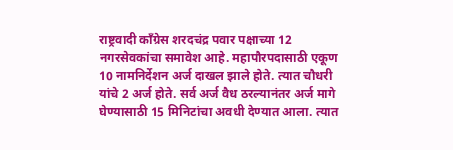राष्ट्रवादी काँग्रेस शरदचंद्र पवार पक्षाच्या 12 नगरसेवकांचा समावेश आहे. महापौरपदासाठी एकूण 10 नामनिर्देशन अर्ज दाखल झाले होते. त्यात चौधरी यांचे 2 अर्ज होते. सर्व अर्ज वैध ठरल्यानंतर अर्ज मागे घेण्यासाठी 15 मिनिटांचा अवधी देण्यात आला. त्यात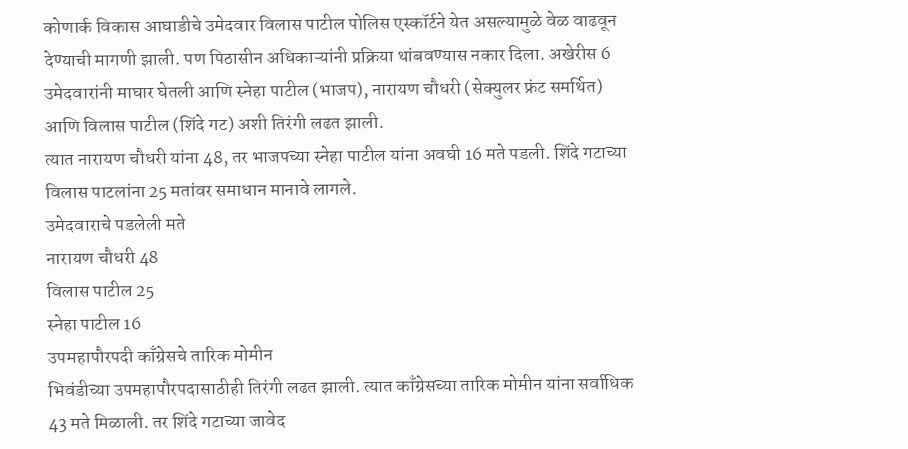कोणार्क विकास आघाडीचे उमेदवार विलास पाटील पोलिस एस्कॉर्टने येत असल्यामुळे वेळ वाढवून देण्याची मागणी झाली. पण पिठासीन अधिकाऱ्यांनी प्रक्रिया थांबवण्यास नकार दिला. अखेरीस 6 उमेदवारांनी माघार घेतली आणि स्नेहा पाटील (भाजप), नारायण चौधरी (सेक्युलर फ्रंट समर्थित) आणि विलास पाटील (शिंदे गट) अशी तिरंगी लढत झाली.
त्यात नारायण चौधरी यांना 48, तर भाजपच्या स्नेहा पाटील यांना अवघी 16 मते पडली. शिंदे गटाच्या विलास पाटलांना 25 मतांवर समाधान मानावे लागले.
उमेदवाराचे पडलेली मते
नारायण चौधरी 48
विलास पाटील 25
स्नेहा पाटील 16
उपमहापौरपदी काँग्रेसचे तारिक मोमीन
भिवंडीच्या उपमहापौरपदासाठीही तिरंगी लढत झाली. त्यात काँग्रेसच्या तारिक मोमीन यांना सर्वाधिक 43 मते मिळाली. तर शिंदे गटाच्या जावेद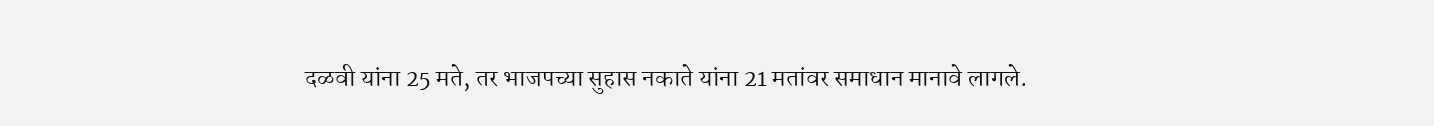दळवी यांना 25 मते, तर भाजपच्या सुहास नकाते यांना 21 मतांवर समाधान मानावे लागले.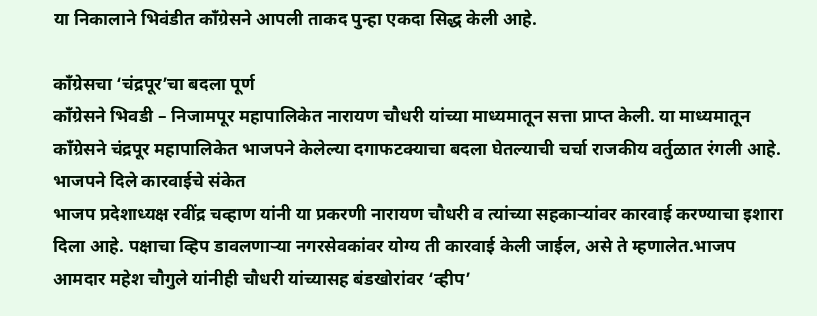या निकालाने भिवंडीत काँग्रेसने आपली ताकद पुन्हा एकदा सिद्ध केली आहे.

काँग्रेसचा ‘चंद्रपूर’चा बदला पूर्ण
काँग्रेसने भिवडी – निजामपूर महापालिकेत नारायण चौधरी यांच्या माध्यमातून सत्ता प्राप्त केली. या माध्यमातून काँग्रेसने चंद्रपूर महापालिकेत भाजपने केलेल्या दगाफटक्याचा बदला घेतल्याची चर्चा राजकीय वर्तुळात रंगली आहे.
भाजपने दिले कारवाईचे संकेत
भाजप प्रदेशाध्यक्ष रवींद्र चव्हाण यांनी या प्रकरणी नारायण चौधरी व त्यांच्या सहकाऱ्यांवर कारवाई करण्याचा इशारा दिला आहे. पक्षाचा व्हिप डावलणाऱ्या नगरसेवकांवर योग्य ती कारवाई केली जाईल, असे ते म्हणालेत.भाजप आमदार महेश चौगुले यांनीही चौधरी यांच्यासह बंडखोरांवर ‘व्हीप’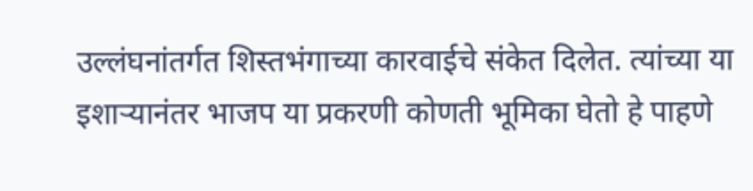उल्लंघनांतर्गत शिस्तभंगाच्या कारवाईचे संकेत दिलेत. त्यांच्या या इशाऱ्यानंतर भाजप या प्रकरणी कोणती भूमिका घेतो हे पाहणे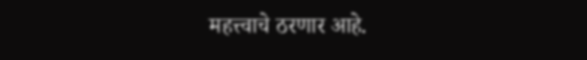महत्त्वाचे ठरणार आहे.